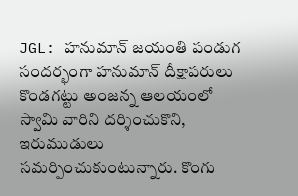JGL: హనుమాన్ జయంతి పండుగ సందర్భంగా హనుమాన్ దీక్షాపరులు కొండగట్టు అంజన్న ఆలయంలో స్వామి వారిని దర్శించుకొని, ఇరుముడులు సమర్పించుకుంటున్నారు. కొంగు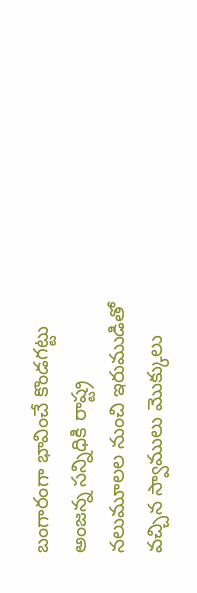బంగారంగా భావించే కొండగట్టు అంజన్న సన్నిధికి రాష్ట్ర నలుమూలల నుంచి ఇరుముడితో వచ్చిన స్వాములు మొక్కులు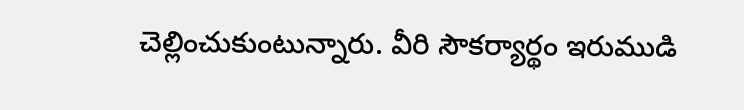చెల్లించుకుంటున్నారు. వీరి సౌకర్యార్థం ఇరుముడి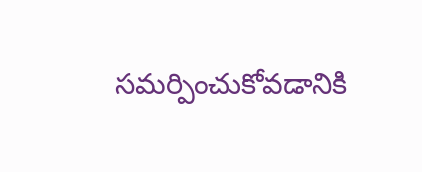సమర్పించుకోవడానికి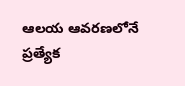ఆలయ ఆవరణలోనే ప్రత్యేక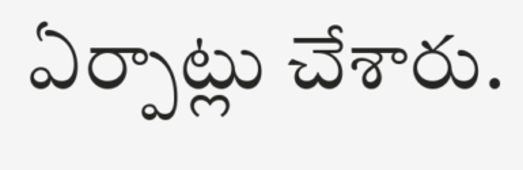ఏర్పాట్లు చేశారు.